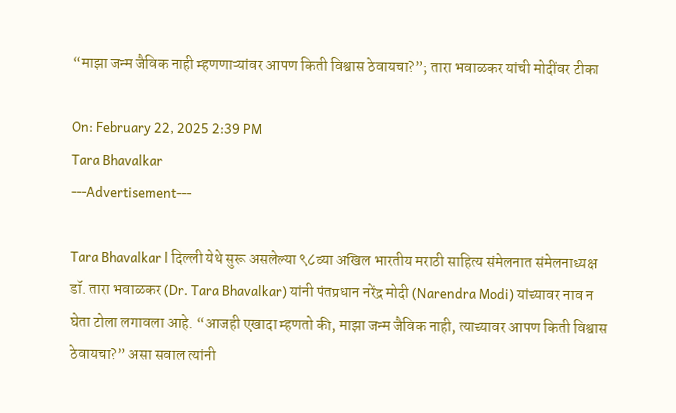“माझा जन्म जैविक नाही म्हणणाऱ्यांवर आपण किती विश्वास ठेवायचा?”; तारा भवाळकर यांची मोदींवर टीका

On: February 22, 2025 2:39 PM
Tara Bhavalkar
---Advertisement---

Tara Bhavalkar l दिल्ली येथे सुरू असलेल्या ९८व्या अखिल भारतीय मराठी साहित्य संमेलनात संमेलनाध्यक्ष डॉ. तारा भवाळकर (Dr. Tara Bhavalkar) यांनी पंतप्रधान नरेंद्र मोदी (Narendra Modi) यांच्यावर नाव न घेता टोला लगावला आहे. “आजही एखादा म्हणतो की, माझा जन्म जैविक नाही, त्याच्यावर आपण किती विश्वास ठेवायचा?” असा सवाल त्यांनी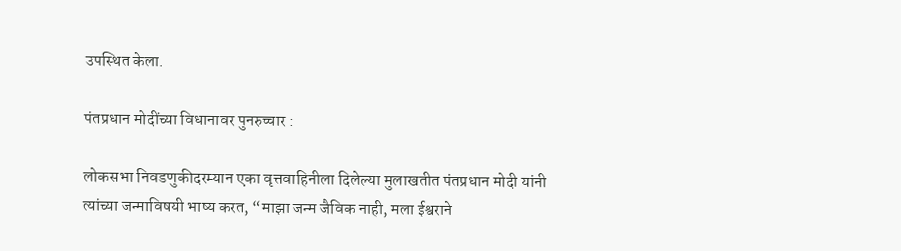उपस्थित केला.

पंतप्रधान मोदींच्या विधानावर पुनरुच्चार :

लोकसभा निवडणुकीदरम्यान एका वृत्तवाहिनीला दिलेल्या मुलाखतीत पंतप्रधान मोदी यांनी त्यांच्या जन्माविषयी भाष्य करत, “माझा जन्म जैविक नाही, मला ईश्वराने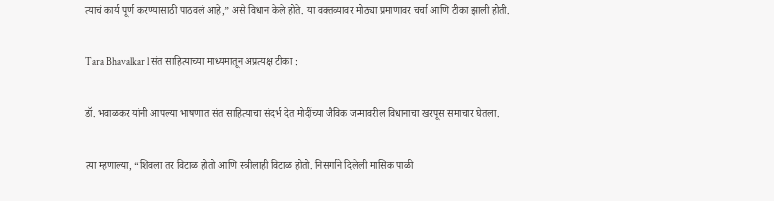त्याचं कार्य पूर्ण करण्यासाठी पाठवलं आहे,” असे विधान केले होते. या वक्तव्यावर मोठ्या प्रमाणावर चर्चा आणि टीका झाली होती.

Tara Bhavalkar l संत साहित्याच्या माध्यमातून अप्रत्यक्ष टीका :

डॉ. भवाळकर यांनी आपल्या भाषणात संत साहित्याचा संदर्भ देत मोदींच्या जैविक जन्मावरील विधानाचा खरपूस समाचार घेतला.

त्या म्हणाल्या, “शिवला तर विटाळ होतो आणि स्त्रीलाही विटाळ होतो. निसर्गाने दिलेली मासिक पाळी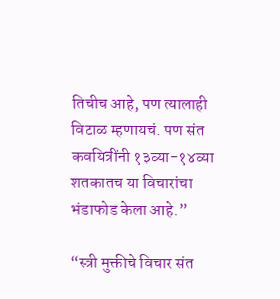तिचीच आहे, पण त्यालाही विटाळ म्हणायचं. पण संत कवयित्रींनी १३व्या-१४व्या शतकातच या विचारांचा भंडाफोड केला आहे.”

“स्त्री मुक्तीचे विचार संत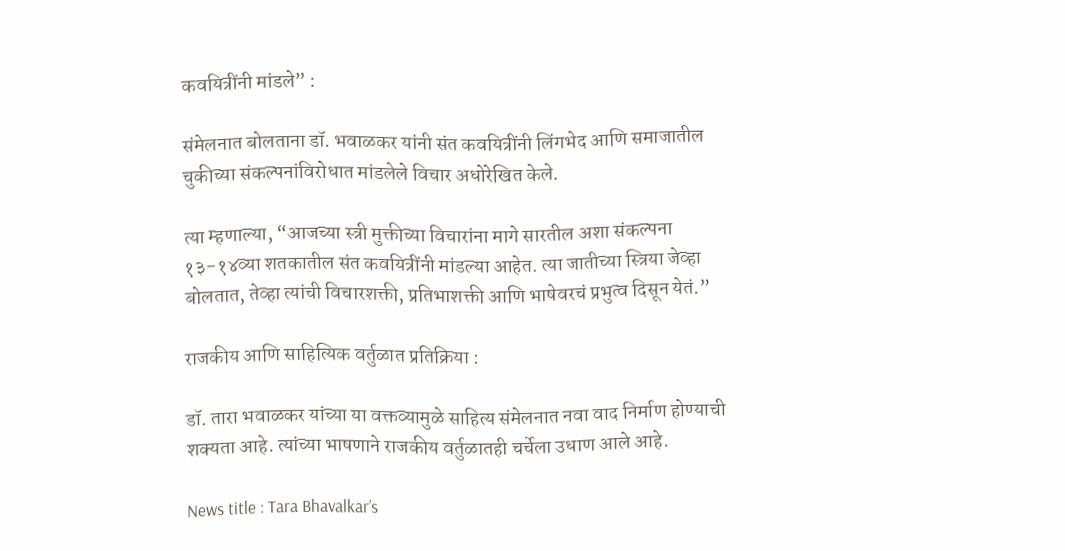कवयित्रींनी मांडले” :

संमेलनात बोलताना डॉ. भवाळकर यांनी संत कवयित्रींनी लिंगभेद आणि समाजातील चुकीच्या संकल्पनांविरोधात मांडलेले विचार अधोरेखित केले.

त्या म्हणाल्या, “आजच्या स्त्री मुक्तीच्या विचारांना मागे सारतील अशा संकल्पना १३-१४व्या शतकातील संत कवयित्रींनी मांडल्या आहेत. त्या जातीच्या स्त्रिया जेव्हा बोलतात, तेव्हा त्यांची विचारशक्ती, प्रतिभाशक्ती आणि भाषेवरचं प्रभुत्व दिसून येतं.”

राजकीय आणि साहित्यिक वर्तुळात प्रतिक्रिया :

डॉ. तारा भवाळकर यांच्या या वक्तव्यामुळे साहित्य संमेलनात नवा वाद निर्माण होण्याची शक्यता आहे. त्यांच्या भाषणाने राजकीय वर्तुळातही चर्चेला उधाण आले आहे.

News title : Tara Bhavalkar’s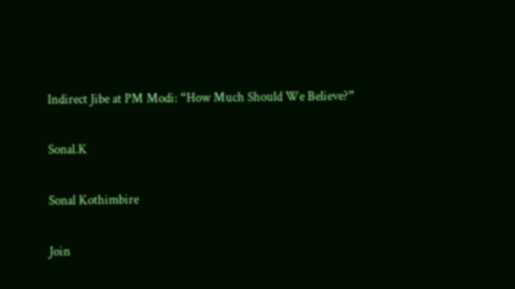Indirect Jibe at PM Modi: “How Much Should We Believe?”

Sonal.K

Sonal Kothimbire

Join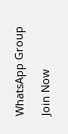WhatsApp Group

Join Now